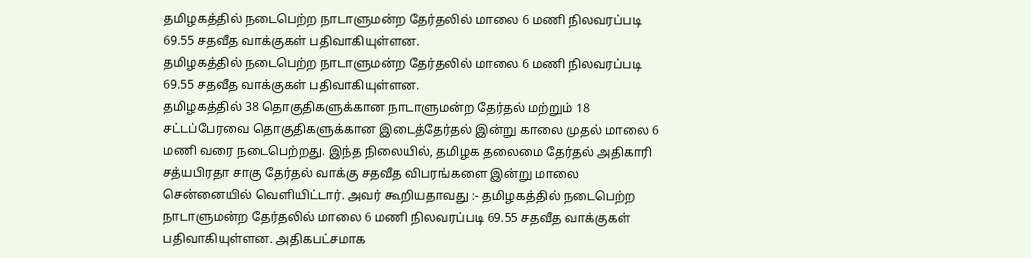தமிழகத்தில் நடைபெற்ற நாடாளுமன்ற தேர்தலில் மாலை 6 மணி நிலவரப்படி 69.55 சதவீத வாக்குகள் பதிவாகியுள்ளன.
தமிழகத்தில் நடைபெற்ற நாடாளுமன்ற தேர்தலில் மாலை 6 மணி நிலவரப்படி 69.55 சதவீத வாக்குகள் பதிவாகியுள்ளன.
தமிழகத்தில் 38 தொகுதிகளுக்கான நாடாளுமன்ற தேர்தல் மற்றும் 18 சட்டப்பேரவை தொகுதிகளுக்கான இடைத்தேர்தல் இன்று காலை முதல் மாலை 6 மணி வரை நடைபெற்றது. இந்த நிலையில், தமிழக தலைமை தேர்தல் அதிகாரி சத்யபிரதா சாகு தேர்தல் வாக்கு சதவீத விபரங்களை இன்று மாலை சென்னையில் வெளியிட்டார். அவர் கூறியதாவது :- தமிழகத்தில் நடைபெற்ற நாடாளுமன்ற தேர்தலில் மாலை 6 மணி நிலவரப்படி 69.55 சதவீத வாக்குகள் பதிவாகியுள்ளன. அதிகபட்சமாக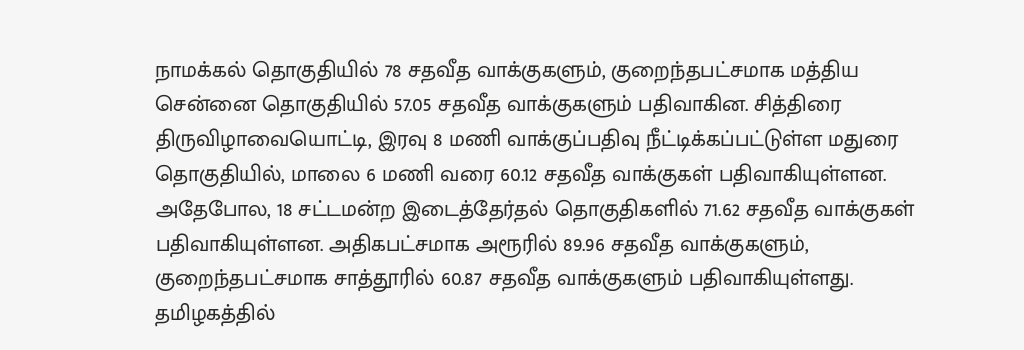நாமக்கல் தொகுதியில் 78 சதவீத வாக்குகளும், குறைந்தபட்சமாக மத்திய சென்னை தொகுதியில் 57.05 சதவீத வாக்குகளும் பதிவாகின. சித்திரை திருவிழாவையொட்டி, இரவு 8 மணி வாக்குப்பதிவு நீட்டிக்கப்பட்டுள்ள மதுரை தொகுதியில், மாலை 6 மணி வரை 60.12 சதவீத வாக்குகள் பதிவாகியுள்ளன.
அதேபோல, 18 சட்டமன்ற இடைத்தேர்தல் தொகுதிகளில் 71.62 சதவீத வாக்குகள் பதிவாகியுள்ளன. அதிகபட்சமாக அரூரில் 89.96 சதவீத வாக்குகளும், குறைந்தபட்சமாக சாத்தூரில் 60.87 சதவீத வாக்குகளும் பதிவாகியுள்ளது. தமிழகத்தில்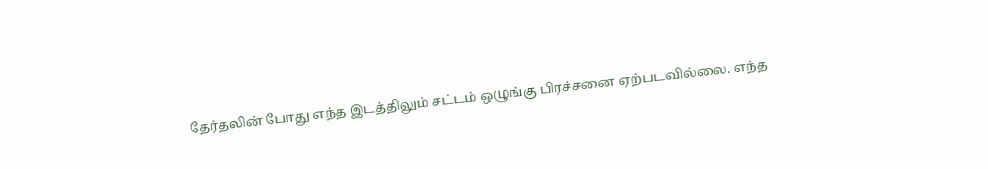தேர்தலின் போது எந்த இடத்திலும் சட்டம் ஒழுங்கு பிரச்சனை ஏற்படவில்லை. எந்த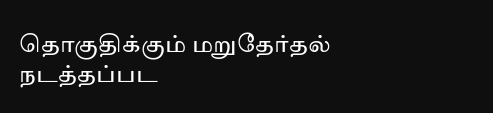தொகுதிக்கும் மறுதேர்தல் நடத்தப்பட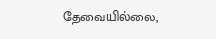தேவையில்லை,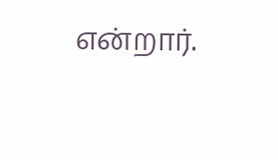என்றார்.